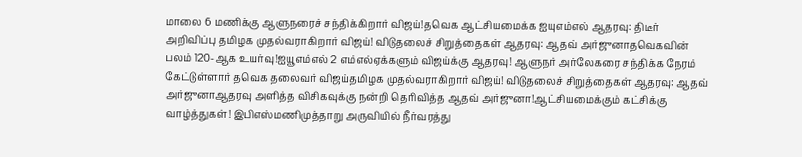மாலை 6 மணிக்கு ஆளுநரைச் சந்திக்கிறார் விஜய்!தவெக ஆட்சியமைக்க ஐயுஎம்எல் ஆதரவு: திடீர் அறிவிப்பு தமிழக முதல்வராகிறார் விஜய்! விடுதலைச் சிறுத்தைகள் ஆதரவு: ஆதவ் அர்ஜுனாதவெகவின் பலம் 120-ஆக உயர்வு!ஐயூஎம்எல் 2 எம்எல்ஏக்களும் விஜய்க்கு ஆதரவு! ஆளுநர் அர்லேகரை சந்திக்க நேரம் கேட்டுள்ளார் தவெக தலைவர் விஜய்தமிழக முதல்வராகிறார் விஜய்! விடுதலைச் சிறுத்தைகள் ஆதரவு: ஆதவ் அர்ஜுனாஆதரவு அளித்த விசிகவுக்கு நன்றி தெரிவித்த ஆதவ் அர்ஜுனா!ஆட்சியமைக்கும் கட்சிக்கு வாழ்த்துகள்! இபிஎஸ்மணிமுத்தாறு அருவியில் நீர்வரத்து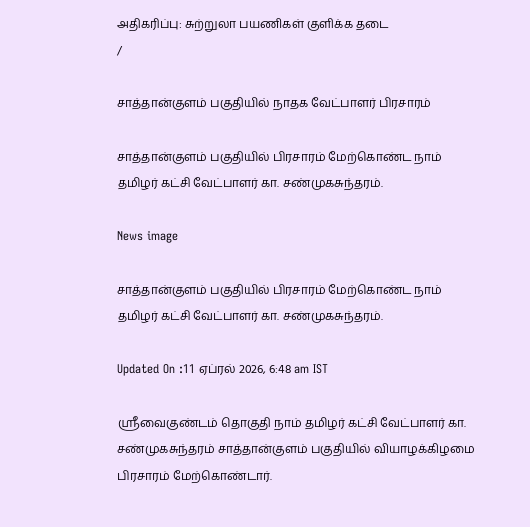அதிகரிப்பு: சுற்றுலா பயணிகள் குளிக்க தடை
/

சாத்தான்குளம் பகுதியில் நாதக வேட்பாளர் பிரசாரம்

சாத்தான்குளம் பகுதியில் பிரசாரம் மேற்கொண்ட நாம் தமிழர் கட்சி வேட்பாளர் கா. சண்முகசுந்தரம்.

News image

சாத்தான்குளம் பகுதியில் பிரசாரம் மேற்கொண்ட நாம் தமிழர் கட்சி வேட்பாளர் கா. சண்முகசுந்தரம்.

Updated On :11 ஏப்ரல் 2026, 6:48 am IST

ஸ்ரீவைகுண்டம் தொகுதி நாம் தமிழர் கட்சி வேட்பாளர் கா. சண்முகசுந்தரம் சாத்தான்குளம் பகுதியில் வியாழக்கிழமை பிரசாரம் மேற்கொண்டார்.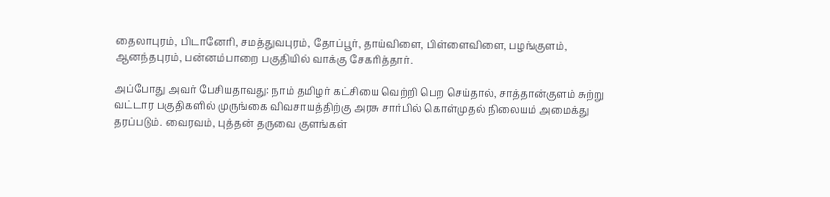தைலாபுரம், பிடானேரி, சமத்துவபுரம், தோப்பூர், தாய்விளை, பிள்ளைவிளை, பழங்குளம், ஆனந்தபுரம், பன்னம்பாறை பகுதியில் வாக்கு சேகரித்தார்.

அப்போது அவர் பேசியதாவது: நாம் தமிழர் கட்சியை வெற்றி பெற செய்தால், சாத்தான்குளம் சுற்று வட்டார பகுதிகளில் முருங்கை விவசாயத்திற்கு அரசு சார்பில் கொள்முதல் நிலையம் அமைக்து தரப்படும். வைரவம், புத்தன் தருவை குளங்கள்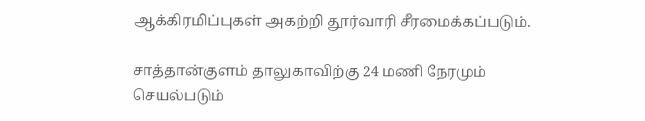ஆக்கிரமிப்புகள் அகற்றி தூர்வாரி சீரமைக்கப்படும்.

சாத்தான்குளம் தாலுகாவிற்கு 24 மணி நேரமும் செயல்படும்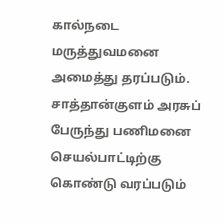கால்நடை மருத்துவமனை அமைத்து தரப்படும். சாத்தான்குளம் அரசுப் பேருந்து பணிமனை செயல்பாட்டிற்கு கொண்டு வரப்படும்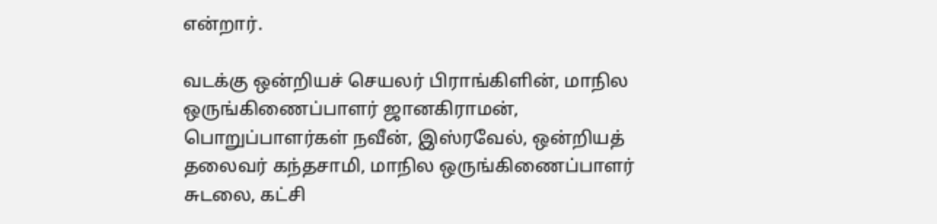என்றார்.

வடக்கு ஒன்றியச் செயலர் பிராங்கிளின், மாநில ஒருங்கிணைப்பாளர் ஜானகிராமன், பொறுப்பாளர்கள் நவீன், இஸ்ரவேல், ஒன்றியத் தலைவர் கந்தசாமி, மாநில ஒருங்கிணைப்பாளர் சுடலை, கட்சி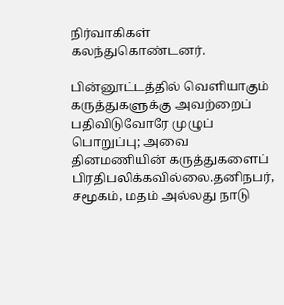நிர்வாகிகள் கலந்துகொண்டனர்.

பின்னூட்டத்தில் வெளியாகும் கருத்துகளுக்கு அவற்றைப் பதிவிடுவோரே முழுப் பொறுப்பு; அவை தினமணியின் கருத்துகளைப் பிரதிபலிக்கவில்லை.தனிநபர், சமூகம், மதம் அல்லது நாடு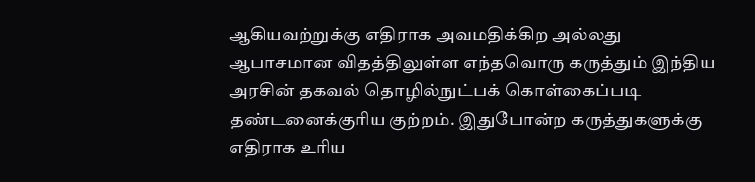ஆகியவற்றுக்கு எதிராக அவமதிக்கிற அல்லது ஆபாசமான விதத்திலுள்ள எந்தவொரு கருத்தும் இந்திய அரசின் தகவல் தொழில்நுட்பக் கொள்கைப்படி தண்டனைக்குரிய குற்றம். இதுபோன்ற கருத்துகளுக்கு எதிராக உரிய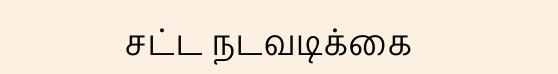சட்ட நடவடிக்கை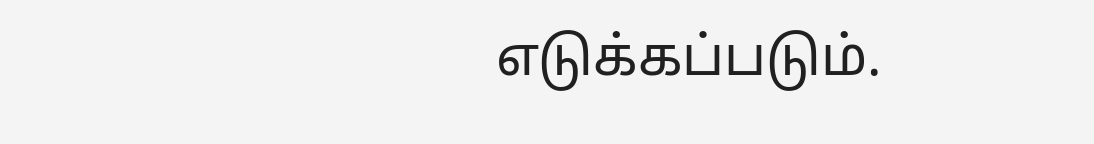எடுக்கப்படும்.